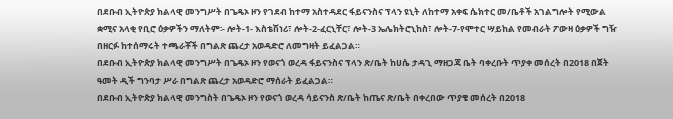በደቡብ ኢትዮጵያ ክልላዊ መንግሥት በጌዴኦ ዞን የገደብ ከተማ አስተዳደር ፋይናንስና ፕላን ዩኒት ለከተማ አቀፍ ሴክተር መ/ቤቶች አገልግሎት የሚውል ቋሚና አላቂ የቢሮ ዕቃዎችን ማለትም፡- ሎት-1- እስቴሽነሪ፣ ሎት-2-ፈርኒቸር፣ ሎት-3 ኤሌክትሮኒከስ፣ ሎት-7-የሞተር ሣይከል የመብራት ፖውዛ ዕቃዎች ግዥ በዘርፉ ከተሰማሩት ተጫራቾች በግልጽ ጨረታ አወዳድሮ ለመግዛት ይፈልጋል።
በደቡብ ኢትዮጵያ ክልላዊ መንግሥት በጌዴኦ ዞን የወናጎ ወረዳ ፋይናንስና ፕላን ጽ/ቤት ከሀሴ ታዳጊ ማዘጋጃ ቤት ባቀረቡት ጥያቀ መሰረት በ2018 በጀት ዓመት ዲች ግንባታ ሥራ በግልጽ ጨረታ አወዳድሮ ማሰራት ይፈልጋል።
በደቡብ ኢትዮጵያ ክልላዊ መንግስት በጌዴኦ ዞን የወናጎ ወረዳ ሳይናንስ ጽ/ቤት ከጤና ጽ/ቤት በቀረበው ጥያቄ መሰረት በ2018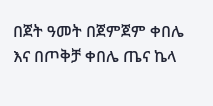በጀት ዓመት በጀምጀም ቀበሌ እና በጦቅቻ ቀበሌ ጤና ኬላ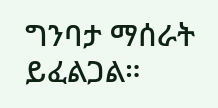ግንባታ ማሰራት ይፈልጋል።